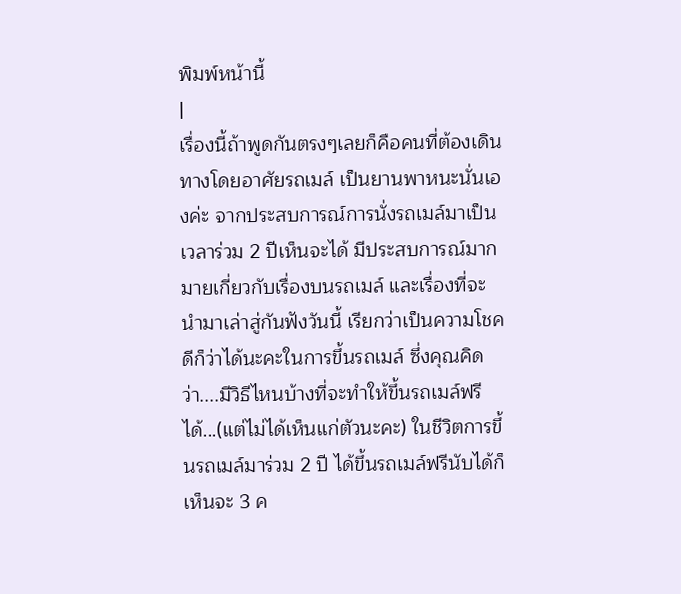พิมพ์หน้านี้
|
เรื่องนี้ถ้าพูดกันตรงๆเลยก็คือคนที่ต้องเดินทางโดยอาศัยรถเมล์ เป็นยานพาหนะนั่นเองค่ะ จากประสบการณ์การนั่งรถเมล์มาเป็นเวลาร่วม 2 ปีเห็นจะได้ มีประสบการณ์มากมายเกี่ยวกับเรื่องบนรถเมล์ และเรื่องที่จะนำมาเล่าสู่กันฟังวันนี้ เรียกว่าเป็นความโชคดีก็ว่าได้นะคะในการขึ้นรถเมล์ ซึ่งคุณคิดว่า....มีวิธีไหนบ้างที่จะทำให้ขึ้นรถเมล์ฟรีได้...(แต่ไม่ได้เห็นแก่ตัวนะคะ) ในชีวิตการขึ้นรถเมล์มาร่วม 2 ปี ได้ขึ้นรถเมล์ฟรีนับได้ก็เห็นจะ 3 ค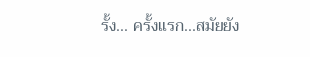รั้ง... ครั้งแรก...สมัยยัง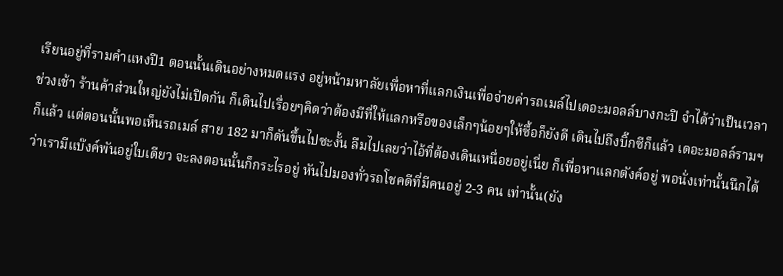เรียนอยู่ที่รามคำแหงปี1 ตอนนั้นเดินอย่างหมดแรง อยู่หน้ามหาลัยเพื่อหาที่แลกเงินเพื่อจ่ายค่ารถเมล์ไปเดอะมอลล์บางกะปิ จำได้ว่าเป็นเวลาช่วงเช้า ร้านค้าส่วนใหญ่ยังไม่เปิดกัน ก็เดินไปเรื่อยๆคิดว่าต้องมีที่ให้แลกหรือของเล็กๆน้อยๆให้ซื้อก็ยังดี เดินไปถึงบิ๊กซีก็แล้ว เดอะมอลล์รามฯก็แล้ว แต่ตอนนั้นพอเห็นรถเมล์ สาย 182 มาก็ดันขึ้นไปซะงั้น ลืมไปเลยว่าไอ้ที่ต้องเดินเหนื่อยอยู่เนี่ย ก็เพื่อหาแลกตังค์อยู่ พอนั่งเท่านั้นนึกได้ว่าเรามีแบ๊งค์พันอยู่ใบเดียว จะลงตอนนั้นก็กระไรอยู่ หันไปมองทั่วรถโชคดีที่มีคนอยู่ 2-3 คน เท่านั้น(ยัง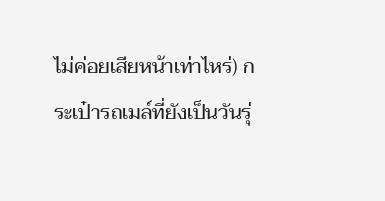ไม่ค่อยเสียหน้าเท่าไหร่) กระเป๋ารถเมล์ที่ยังเป็นวันรุ่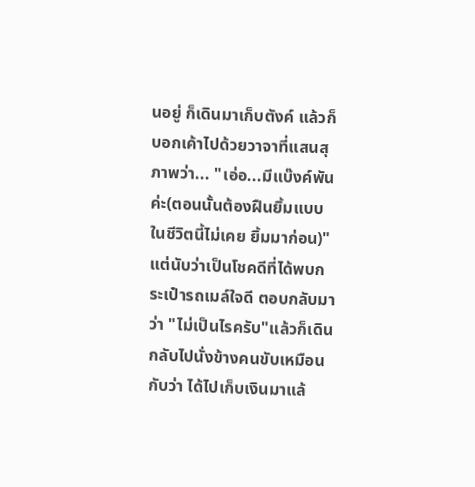นอยู่ ก็เดินมาเก็บตังค์ แล้วก็บอกเค้าไปด้วยวาจาที่แสนสุภาพว่า... "เอ่อ...มีแบ๊งค์พันค่ะ(ตอนนั้นต้องฝืนยิ้มแบบในชีวิตนี้ไม่เคย ยิ้มมาก่อน)" แต่นับว่าเป็นโชคดีที่ได้พบกระเป๋ารถเมล์ใจดี ตอบกลับมาว่า "ไม่เป็นไรครับ"แล้วก็เดินกลับไปนั่งข้างคนขับเหมือนกับว่า ได้ไปเก็บเงินมาแล้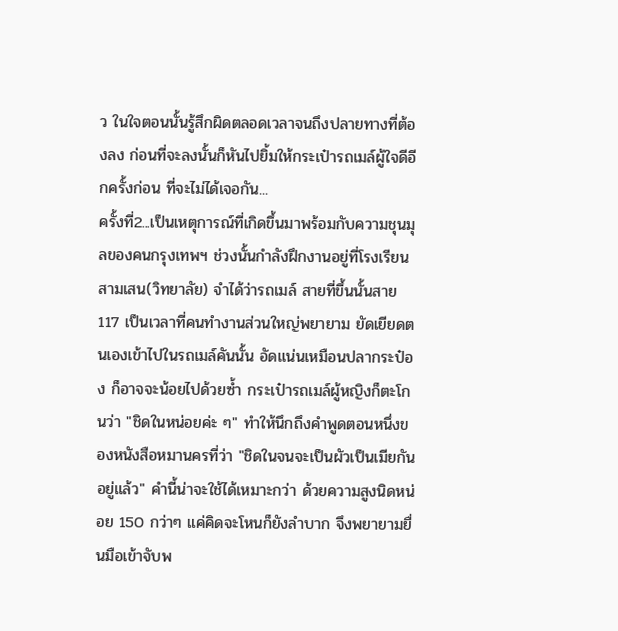ว ในใจตอนนั้นรู้สึกผิดตลอดเวลาจนถึงปลายทางที่ต้องลง ก่อนที่จะลงนั้นก็หันไปยิ้มให้กระเป๋ารถเมล์ผู้ใจดีอีกครั้งก่อน ที่จะไม่ได้เจอกัน...
ครั้งที่2...เป็นเหตุการณ์ที่เกิดขึ้นมาพร้อมกับความชุนมุลของคนกรุงเทพฯ ช่วงนั้นกำลังฝึกงานอยู่ที่โรงเรียนสามเสน(วิทยาลัย) จำได้ว่ารถเมล์ สายที่ขึ้นนั้นสาย 117 เป็นเวลาที่คนทำงานส่วนใหญ่พยายาม ยัดเยียดตนเองเข้าไปในรถเมล์คันนั้น อัดแน่นเหมือนปลากระป๋อง ก็อาจจะน้อยไปด้วยซ้ำ กระเป๋ารถเมล์ผู้หญิงก็ตะโกนว่า "ชิดในหน่อยค่ะ ๆ" ทำให้นึกถึงคำพูดตอนหนึ่งของหนังสือหมานครที่ว่า "ชิดในจนจะเป็นผัวเป็นเมียกันอยู่แล้ว" คำนี้น่าจะใช้ได้เหมาะกว่า ด้วยความสูงนิดหน่อย 150 กว่าๆ แค่คิดจะโหนก็ยังลำบาก จึงพยายามยื่นมือเข้าจับพ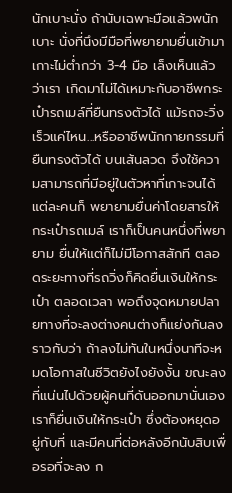นักเบาะนั่ง ถ้านับเฉพาะมือแล้วพนักเบาะ นั่งที่นึงมีมือที่พยายามยื่นเข้ามาเกาะไม่ต่ำกว่า 3-4 มือ เล็งเห็นแล้วว่าเรา เกิดมาไม่ได้เหมาะกับอาชีพกระเป๋ารถเมล์ที่ยืนทรงตัวได้ แม้รถจะวิ่งเร็วแค่ไหน...หรืออาชีพนักกายกรรมที่ยืนทรงตัวได้ บนเส้นลวด จึงใช้ความสามารถที่มีอยู่ในตัวหาที่เกาะจนได้ แต่ละคนก็ พยายามยื่นค่าโดยสารให้กระเป๋ารถเมล์ เราก็เป็นคนหนึ่งที่พยายาม ยื่นให้แต่ก็ไม่มีโอกาสสักที ตลอดระยะทางที่รถวิ่งก็คิดยื่นเงินให้กระเป๋า ตลอดเวลา พอถึงจุดหมายปลายทางที่จะลงต่างคนต่างก็แย่งกันลง ราวกับว่า ถ้าลงไม่ทันในหนึ่งนาทีจะหมดโอกาสในชีวิตยังไงยังงั้น ขณะลงที่แน่นไปด้วยผู้คนที่ดันออกมานั่นเองเราก็ยื่นเงินให้กระเป๋า ซึ่งต้องหยุดอยู่กับที่ และมีคนที่ต่อหลังอีกนับสิบเพื่อรอที่จะลง ก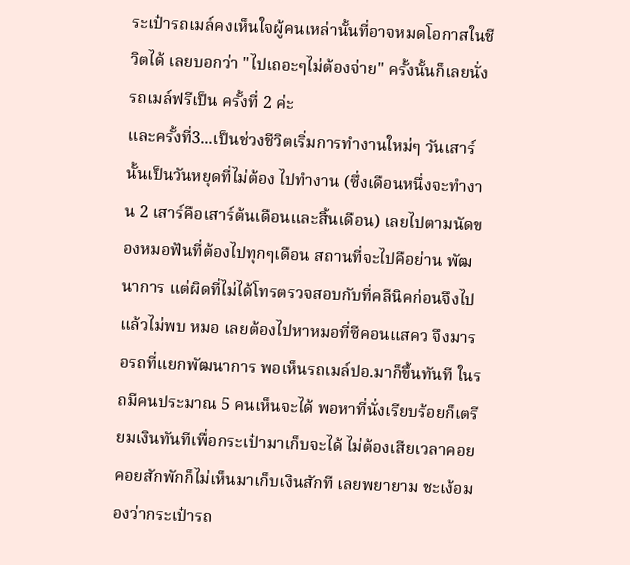ระเป๋ารถเมล์คงเห็นใจผู้คนเหล่านั้นที่อาจหมดโอกาสในชีวิตได้ เลยบอกว่า "ไปเถอะๆไม่ต้องจ่าย" ครั้งนั้นก็เลยนั่งรถเมล์ฟรีเป็น ครั้งที่ 2 ค่ะ
และครั้งที่3...เป็นช่วงชีวิตเริ่มการทำงานใหม่ๆ วันเสาร์นั้นเป็นวันหยุดที่ไม่ต้อง ไปทำงาน (ซึ่งเดือนหนึ่งจะทำงาน 2 เสาร์คือเสาร์ต้นเดือนและสิ้นเดือน) เลยไปตามนัดของหมอฟันที่ต้องไปทุกๆเดือน สถานที่จะไปคือย่าน พัฒนาการ แต่ผิดที่ไม่ได้โทรตรวจสอบกับที่คลีนิคก่อนจึงไปแล้วไม่พบ หมอ เลยต้องไปหาหมอที่ซีคอนแสคว จึงมารอรถที่แยกพัฒนาการ พอเห็นรถเมล์ปอ.มาก็ขึ้นทันที ในรถมีคนประมาณ 5 คนเห็นจะได้ พอหาที่นั่งเรียบร้อยก็เตรียมเงินทันทีเพื่อกระเป๋ามาเก็บจะได้ ไม่ต้องเสียเวลาคอย คอยสักพักก็ไม่เห็นมาเก็บเงินสักที เลยพยายาม ชะเง้อมองว่ากระเป๋ารถ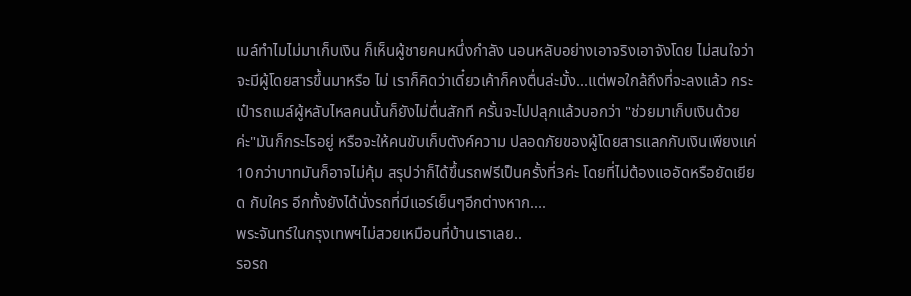เมล์ทำไมไม่มาเก็บเงิน ก็เห็นผู้ชายคนหนึ่งกำลัง นอนหลับอย่างเอาจริงเอาจังโดย ไม่สนใจว่าจะมีผู้โดยสารขึ้นมาหรือ ไม่ เราก็คิดว่าเดี๋ยวเค้าก็คงตื่นล่ะมั้ง...แต่พอใกล้ถึงที่จะลงแล้ว กระเป๋ารถเมล์ผู้หลับไหลคนนั้นก็ยังไม่ตื่นสักที ครั้นจะไปปลุกแล้วบอกว่า "ช่วยมาเก็บเงินด้วยค่ะ"มันก็กระไรอยู่ หรือจะให้คนขับเก็บตังค์ความ ปลอดภัยของผู้โดยสารแลกกับเงินเพียงแค่10กว่าบาทมันก็อาจไม่คุ้ม สรุปว่าก็ได้ขึ้นรถฟรีเป็นครั้งที่3ค่ะ โดยที่ไม่ต้องแออัดหรือยัดเยียด กับใคร อีกทั้งยังได้นั่งรถที่มีแอร์เย็นๆอีกต่างหาก....
พระจันทร์ในกรุงเทพฯไม่สวยเหมือนที่บ้านเราเลย..
รอรถ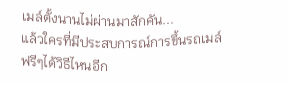เมล์ตั้งนานไม่ผ่านมาสักคัน...
แล้วใครที่มีประสบการณ์การขึ้นรถเมล์ฟรีๆได้วิธีไหนอีก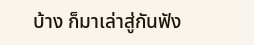บ้าง ก็มาเล่าสู่กันฟัง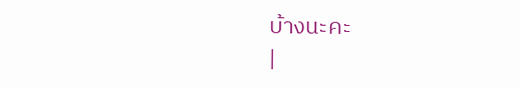บ้างนะคะ
|